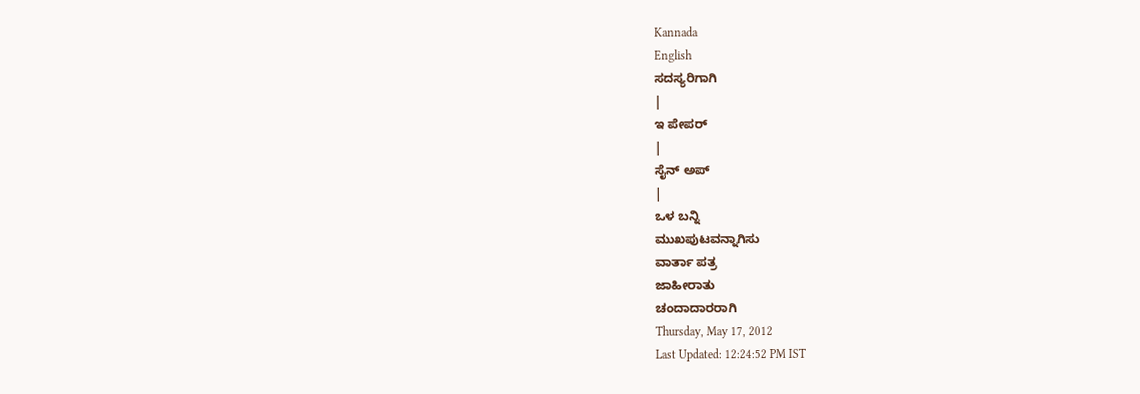Kannada
English
ಸದಸ್ಯರಿಗಾಗಿ
|
ಇ ಪೇಪರ್
|
ಸೈನ್ ಅಪ್
|
ಒಳ ಬನ್ನಿ
ಮುಖಪುಟವನ್ನಾಗಿಸು
ವಾರ್ತಾ ಪತ್ರ
ಜಾಹೀರಾತು
ಚಂದಾದಾರರಾಗಿ
Thursday, May 17, 2012
Last Updated: 12:24:52 PM IST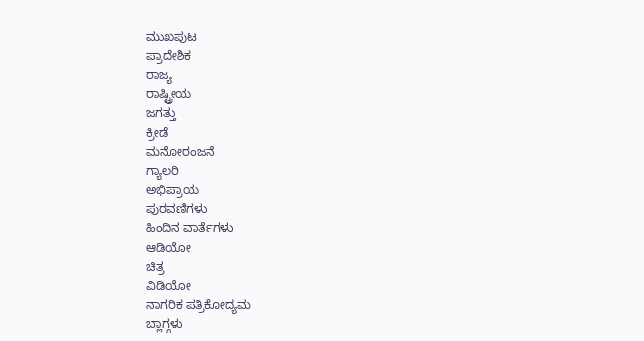ಮುಖಪುಟ
ಪ್ರಾದೇಶಿಕ
ರಾಜ್ಯ
ರಾಷ್ಟ್ರೀಯ
ಜಗತ್ತು
ಕ್ರೀಡೆ
ಮನೋರಂಜನೆ
ಗ್ಯಾಲರಿ
ಅಭಿಪ್ರಾಯ
ಪುರವಣಿಗಳು
ಹಿಂದಿನ ವಾರ್ತೆಗಳು
ಆಡಿಯೋ
ಚಿತ್ರ
ವಿಡಿಯೋ
ನಾಗರಿಕ ಪತ್ರಿಕೋದ್ಯಮ
ಬ್ಲಾಗ್ಗಳು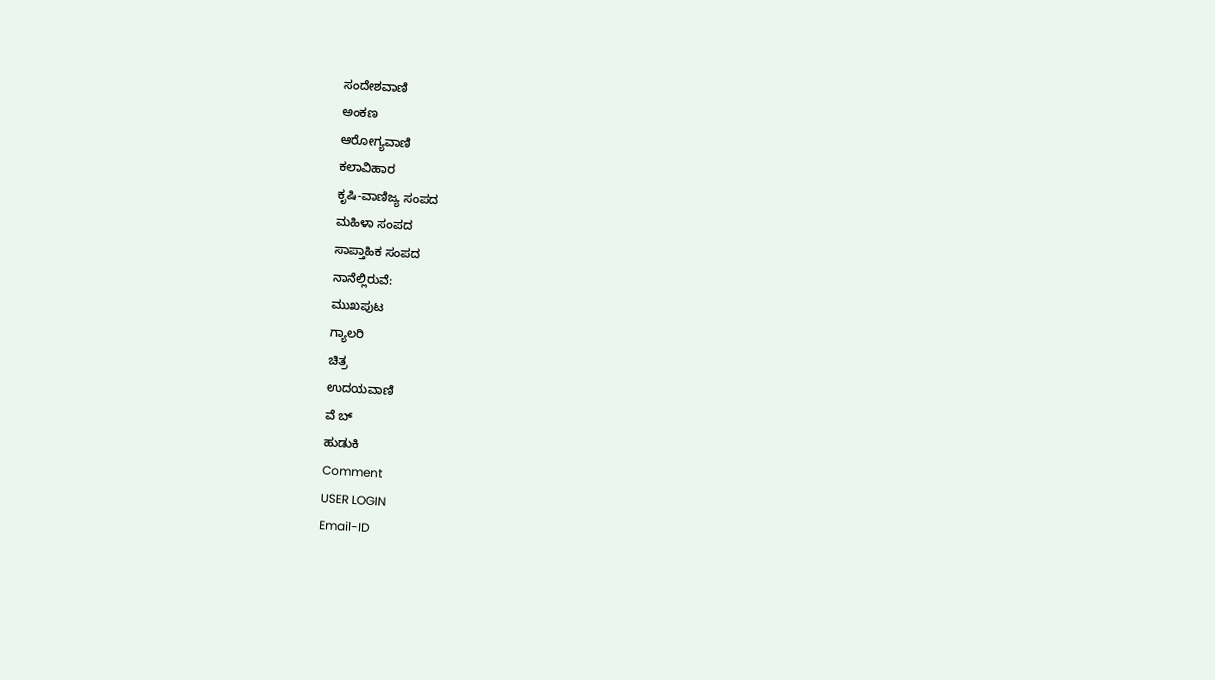ಸಂದೇಶವಾಣಿ
ಅಂಕಣ
ಆರೋಗ್ಯವಾಣಿ
ಕಲಾವಿಹಾರ
ಕೃಷಿ-ವಾಣಿಜ್ಯ ಸಂಪದ
ಮಹಿಳಾ ಸಂಪದ
ಸಾಪ್ತಾಹಿಕ ಸಂಪದ
ನಾನೆಲ್ಲಿರುವೆ:
ಮುಖಪುಟ
ಗ್ಯಾಲರಿ
ಚಿತ್ರ
ಉದಯವಾಣಿ
ವೆ ಬ್
ಹುಡುಕಿ
Comment
USER LOGIN
Email-ID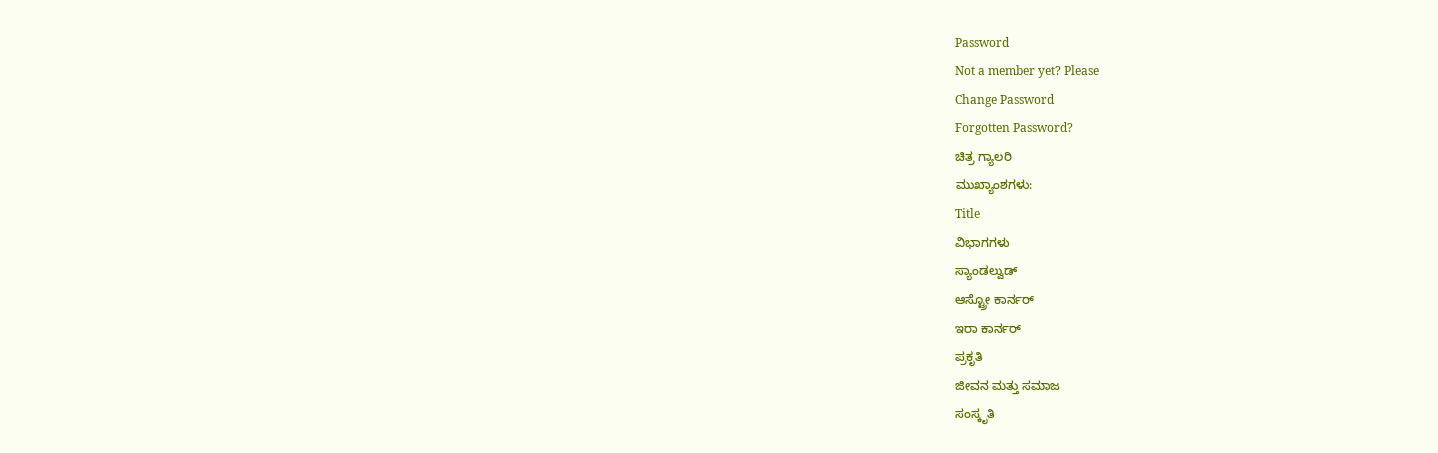Password
Not a member yet? Please
Change Password
Forgotten Password?
ಚಿತ್ರ ಗ್ಯಾಲರಿ
ಮುಖ್ಯಾಂಶಗಳು:
Title
ವಿಭಾಗಗಳು
ಸ್ಯಾಂಡಲ್ವುಡ್
ಆಸ್ಟ್ರೋ ಕಾರ್ನರ್
ಇರಾ ಕಾರ್ನರ್
ಪ್ರಕೃತಿ
ಜೀವನ ಮತ್ತು ಸಮಾಜ
ಸಂಸ್ಕೃತಿ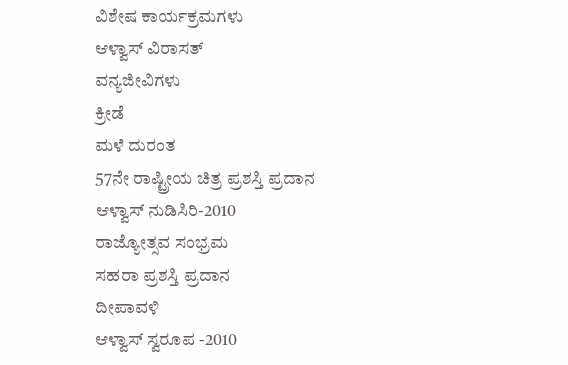ವಿಶೇಷ ಕಾರ್ಯಕ್ರಮಗಳು
ಆಳ್ವಾಸ್ ವಿರಾಸತ್
ವನ್ಯಜೀವಿಗಳು
ಕ್ರೀಡೆ
ಮಳೆ ದುರಂತ
57ನೇ ರಾಷ್ಟ್ರೀಯ ಚಿತ್ರ ಪ್ರಶಸ್ತಿ ಪ್ರದಾನ
ಆಳ್ವಾಸ್ ನುಡಿಸಿರಿ-2010
ರಾಜ್ಯೋತ್ಸವ ಸಂಭ್ರಮ
ಸಹರಾ ಪ್ರಶಸ್ತಿ ಪ್ರದಾನ
ದೀಪಾವಳಿ
ಆಳ್ವಾಸ್ ಸ್ವರೂಪ -2010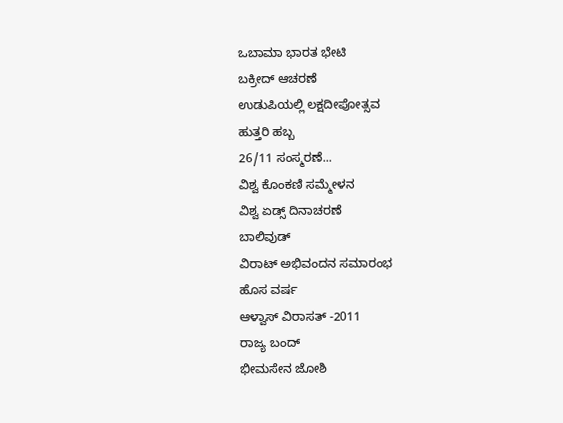ಒಬಾಮಾ ಭಾರತ ಭೇಟಿ
ಬಕ್ರೀದ್ ಆಚರಣೆ
ಉಡುಪಿಯಲ್ಲಿ ಲಕ್ಷದೀಪೋತ್ಸವ
ಹುತ್ತರಿ ಹಬ್ಬ
26/11 ಸಂಸ್ಮರಣೆ...
ವಿಶ್ವ ಕೊಂಕಣಿ ಸಮ್ಮೇಳನ
ವಿಶ್ವ ಏಡ್ಸ್ ದಿನಾಚರಣೆ
ಬಾಲಿವುಡ್
ವಿರಾಟ್ ಅಭಿವಂದನ ಸಮಾರಂಭ
ಹೊಸ ವರ್ಷ
ಆಳ್ವಾಸ್ ವಿರಾಸತ್ -2011
ರಾಜ್ಯ ಬಂದ್
ಭೀಮಸೇನ ಜೋಶಿ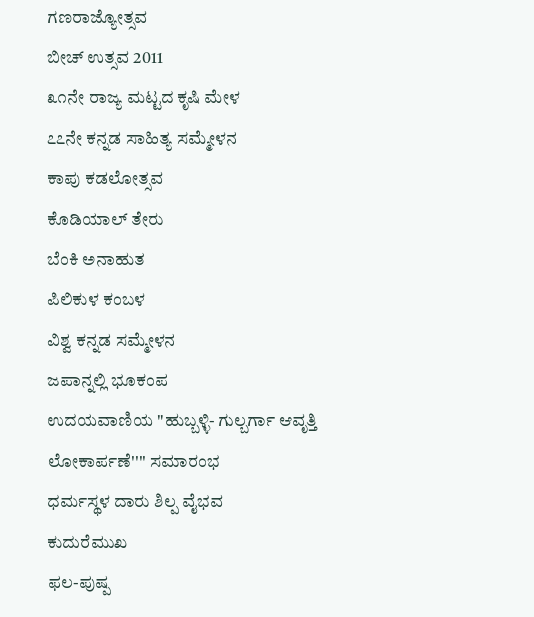ಗಣರಾಜ್ಯೋತ್ಸವ
ಬೀಚ್ ಉತ್ಸವ 2011
೩೧ನೇ ರಾಜ್ಯ ಮಟ್ಟದ ಕೃಷಿ ಮೇಳ
೭೭ನೇ ಕನ್ನಡ ಸಾಹಿತ್ಯ ಸಮ್ಮೇಳನ
ಕಾಪು ಕಡಲೋತ್ಸವ
ಕೊಡಿಯಾಲ್ ತೇರು
ಬೆಂಕಿ ಅನಾಹುತ
ಪಿಲಿಕುಳ ಕಂಬಳ
ವಿಶ್ವ ಕನ್ನಡ ಸಮ್ಮೇಳನ
ಜಪಾನ್ನಲ್ಲಿ ಭೂಕಂಪ
ಉದಯವಾಣಿಯ "ಹುಬ್ಬಳ್ಳಿ- ಗುಲ್ಬರ್ಗಾ ಆವೃತ್ತಿ ಲೋಕಾರ್ಪಣೆ'''' ಸಮಾರಂಭ
ಧರ್ಮಸ್ಥಳ ದಾರು ಶಿಲ್ಪ ವೈಭವ
ಕುದುರೆಮುಖ
ಫಲ-ಪುಷ್ಪ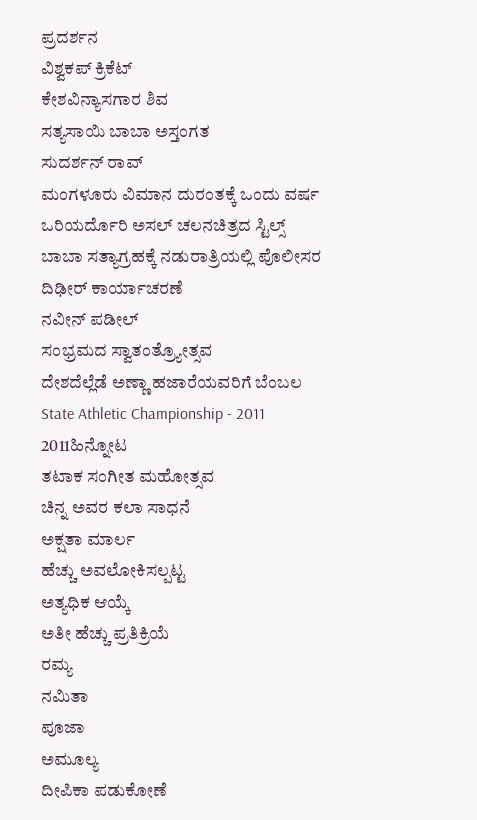ಪ್ರದರ್ಶನ
ವಿಶ್ವಕಪ್ ಕ್ರಿಕೆಟ್
ಕೇಶವಿನ್ಯಾಸಗಾರ ಶಿವ
ಸತ್ಯಸಾಯಿ ಬಾಬಾ ಅಸ್ತಂಗತ
ಸುದರ್ಶನ್ ರಾವ್
ಮಂಗಳೂರು ವಿಮಾನ ದುರಂತಕ್ಕೆ ಒಂದು ವರ್ಷ
ಒರಿಯರ್ದೊರಿ ಅಸಲ್ ಚಲನಚಿತ್ರದ ಸ್ಟಿಲ್ಸ್
ಬಾಬಾ ಸತ್ಯಾಗ್ರಹಕ್ಕೆ ನಡುರಾತ್ರಿಯಲ್ಲಿ ಪೊಲೀಸರ ದಿಢೀರ್ ಕಾರ್ಯಾಚರಣೆ
ನವೀನ್ ಪಡೀಲ್
ಸಂಭ್ರಮದ ಸ್ವಾತಂತ್ರ್ಯೋತ್ಸವ
ದೇಶದೆಲ್ಲೆಡೆ ಅಣ್ಣಾ ಹಜಾರೆಯವರಿಗೆ ಬೆಂಬಲ
State Athletic Championship - 2011
2011ಹಿನ್ನೋಟ
ತಟಾಕ ಸಂಗೀತ ಮಹೋತ್ಸವ
ಚಿನ್ನ ಅವರ ಕಲಾ ಸಾಧನೆ
ಅಕ್ಷತಾ ಮಾರ್ಲ
ಹೆಚ್ಚು ಅವಲೋಕಿಸಲ್ಪಟ್ಟ
ಅತ್ಯಧಿಕ ಆಯ್ಕೆ
ಅತೀ ಹೆಚ್ಚು ಪ್ರತಿಕ್ರಿಯೆ
ರಮ್ಯ
ನಮಿತಾ
ಪೂಜಾ
ಅಮೂಲ್ಯ
ದೀಪಿಕಾ ಪಡುಕೋಣೆ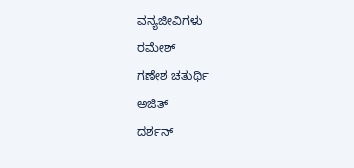ವನ್ಯಜೀವಿಗಳು
ರಮೇಶ್
ಗಣೇಶ ಚತುರ್ಥಿ
ಅಜಿತ್
ದರ್ಶನ್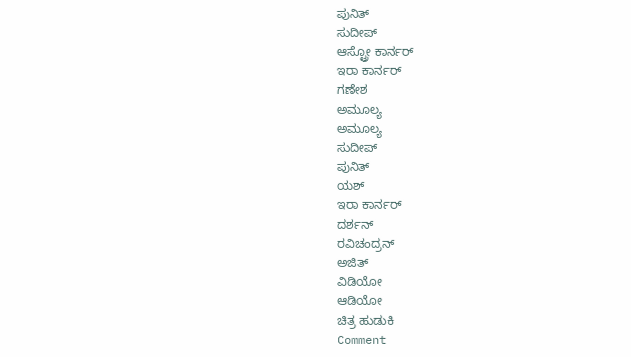ಪುನಿತ್
ಸುದೀಪ್
ಆಸ್ಟ್ರೋ ಕಾರ್ನರ್
ಇರಾ ಕಾರ್ನರ್
ಗಣೇಶ
ಅಮೂಲ್ಯ
ಅಮೂಲ್ಯ
ಸುದೀಪ್
ಪುನಿತ್
ಯಶ್
ಇರಾ ಕಾರ್ನರ್
ದರ್ಶನ್
ರವಿಚಂದ್ರನ್
ಅಜಿತ್
ವಿಡಿಯೋ
ಆಡಿಯೋ
ಚಿತ್ರ ಹುಡುಕಿ
Comment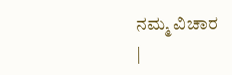ನಮ್ಮ ವಿಚಾರ
|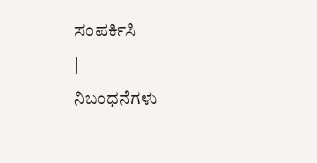ಸಂಪರ್ಕಿಸಿ
|
ನಿಬಂಧನೆಗಳು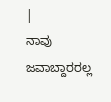|
ನಾವು ಜವಾಬ್ದಾರರಲ್ಲ